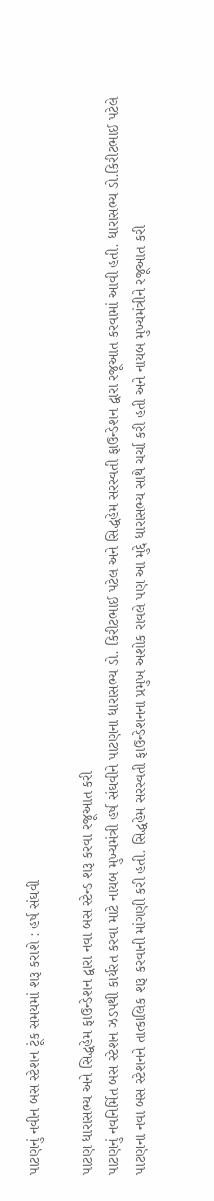પાટણનું નવીન બસ સ્ટેશન ટૂંક સમયમાં શરૂ કરાશે : હર્ષ સંઘવી

પાટણ ધારાસભ્ય અને સિદ્ધહેમ ફાઉન્ડેશન દ્વારા નવા બસ સ્ટેન્ડ શરૂ કરવા રજૂઆત કરી
પાટણનું નવનિર્મિત બસ સ્ટેશન ઝડપથી કાર્યરત કરવા માટે નાયબ મુખ્યમંત્રી હર્ષ સંઘવીને પાટણના ધારાસભ્ય ડો. કિરીટભાઈ પટેલ અને સિદ્ધહેમ સરસ્વતી ફાઉન્ડેશન દ્વારા રજૂઆત કરવામાં આવી હતી. ધારાસભ્ય ડો.કિરીટભાઈ પટેલે પાટણના નવા બસ સ્ટેશનને તાત્કાલિક શરૂ કરવાની માંગણી કરી હતી. સિદ્ધહેમ સરસ્વતી ફાઉન્ડેશનના પ્રમુખ અશોક રાવલે પણ આ મુદ્દે ધારાસભ્ય સાથે ચર્ચા કરી હતી અને નાયબ મુખ્યમંત્રીને રજૂઆત કરી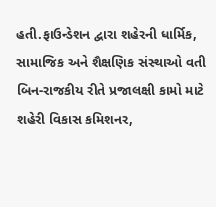હતી.ફાઉન્ડેશન દ્વારા શહેરની ધાર્મિક, સામાજિક અને શૈક્ષણિક સંસ્થાઓ વતી બિન-રાજકીય રીતે પ્રજાલક્ષી કામો માટે શહેરી વિકાસ કમિશનર,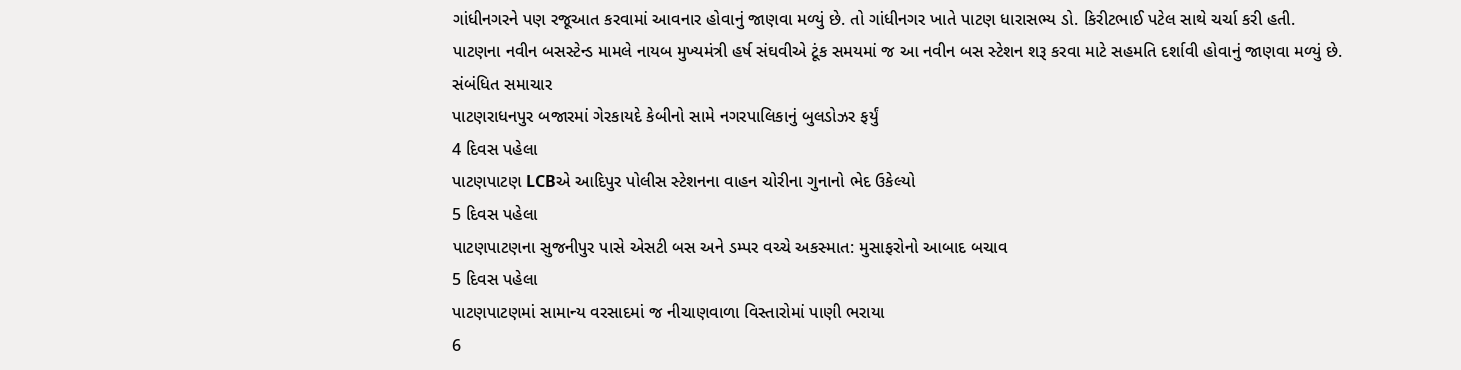ગાંધીનગરને પણ રજૂઆત કરવામાં આવનાર હોવાનું જાણવા મળ્યું છે. તો ગાંધીનગર ખાતે પાટણ ધારાસભ્ય ડો. કિરીટભાઈ પટેલ સાથે ચર્ચા કરી હતી. પાટણના નવીન બસસ્ટેન્ડ મામલે નાયબ મુખ્યમંત્રી હર્ષ સંઘવીએ ટૂંક સમયમાં જ આ નવીન બસ સ્ટેશન શરૂ કરવા માટે સહમતિ દર્શાવી હોવાનું જાણવા મળ્યું છે.
સંબંધિત સમાચાર
પાટણરાધનપુર બજારમાં ગેરકાયદે કેબીનો સામે નગરપાલિકાનું બુલડોઝર ફર્યું
4 દિવસ પહેલા
પાટણપાટણ LCBએ આદિપુર પોલીસ સ્ટેશનના વાહન ચોરીના ગુનાનો ભેદ ઉકેલ્યો
5 દિવસ પહેલા
પાટણપાટણના સુજનીપુર પાસે એસટી બસ અને ડમ્પર વચ્ચે અકસ્માત: મુસાફરોનો આબાદ બચાવ
5 દિવસ પહેલા
પાટણપાટણમાં સામાન્ય વરસાદમાં જ નીચાણવાળા વિસ્તારોમાં પાણી ભરાયા
6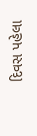દિવસ પહેલા